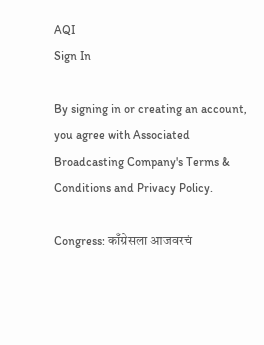AQI
Sign In

By signing in or creating an account, you agree with Associated Broadcasting Company's Terms & Conditions and Privacy Policy.

Congress: काँग्रेसला आजवरचं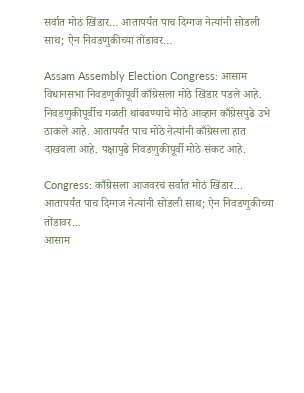सर्वात मोठं खिंडार… आतापर्यंत पाच दिग्गज नेत्यांनी सोडली साथ; ऐन निवडणुकीच्या तोंडावर…

Assam Assembly Election Congress: आसाम विधानसभा निवडणुकीपूर्वी काँग्रेसला मोठे खिंडार पडले आहे. निवडणुकीपूर्वीच गळती थांबवण्याचे मोठे आव्हान काँग्रेसपुढे उभे ठाकले आहे. आतापर्यंत पाच मोठे नेत्यांनी काँग्रेसला हात दाखवला आहे. पक्षापुढे निवडणुकीपूर्वी मोठे संकट आहे.

Congress: काँग्रेसला आजवरचं सर्वात मोठं खिंडार... आतापर्यंत पाच दिग्गज नेत्यांनी सोडली साथ; ऐन निवडणुकीच्या तोंडावर...
आसाम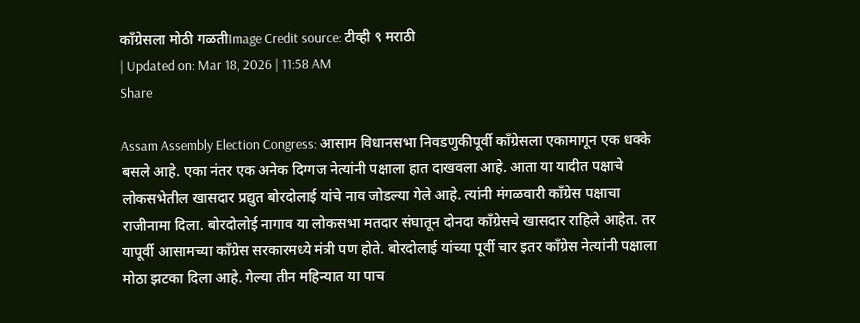काँग्रेसला मोठी गळतीImage Credit source: टीव्ही ९ मराठी
| Updated on: Mar 18, 2026 | 11:58 AM
Share

Assam Assembly Election Congress: आसाम विधानसभा निवडणुकीपूर्वी काँग्रेसला एकामागून एक धक्के बसले आहे. एका नंतर एक अनेक दिग्गज नेत्यांनी पक्षाला हात दाखवला आहे. आता या यादीत पक्षाचे लोकसभेतील खासदार प्रद्युत बोरदोलाई यांचे नाव जोडल्या गेले आहे. त्यांनी मंगळवारी काँग्रेस पक्षाचा राजीनामा दिला. बोरदोलोई नागाव या लोकसभा मतदार संघातून दोनदा काँग्रेसचे खासदार राहिले आहेत. तर यापूर्वी आसामच्या काँग्रेस सरकारमध्ये मंत्री पण होते. बोरदोलाई यांच्या पूर्वी चार इतर काँग्रेस नेत्यांनी पक्षाला मोठा झटका दिला आहे. गेल्या तीन महिन्यात या पाच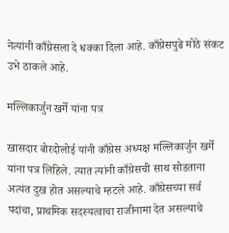नेत्यांनी काँग्रेसला दे धक्का दिला आहे. काँग्रेसपुढे मोठे संकट उभे ठाकले आहे.

मल्लिकार्जुन खर्गे यांना पत्र

खासदार बोरदोलोई यांनी काँग्रेस अध्यक्ष मल्लिकार्जुन खर्गे यांना पत्र लिहिले. त्यात त्यांनी काँग्रेसची साथ सोडताना अत्यंत दुख होत असल्याचे म्हटले आहे. काँग्रेसच्या सर्व पदांचा, प्राथमिक सदस्यत्वाचा राजीनामा देत असल्याचे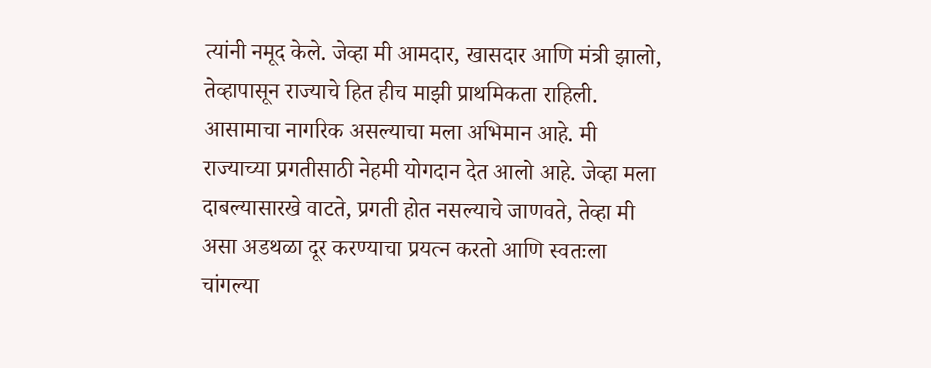त्यांनी नमूद केले. जेव्हा मी आमदार, खासदार आणि मंत्री झालो, तेव्हापासून राज्याचे हित हीच माझी प्राथमिकता राहिली. आसामाचा नागरिक असल्याचा मला अभिमान आहे. मी राज्याच्या प्रगतीसाठी नेहमी योगदान देत आलो आहे. जेव्हा मला दाबल्यासारखे वाटते, प्रगती होत नसल्याचे जाणवते, तेव्हा मी असा अडथळा दूर करण्याचा प्रयत्न करतो आणि स्वतःला चांगल्या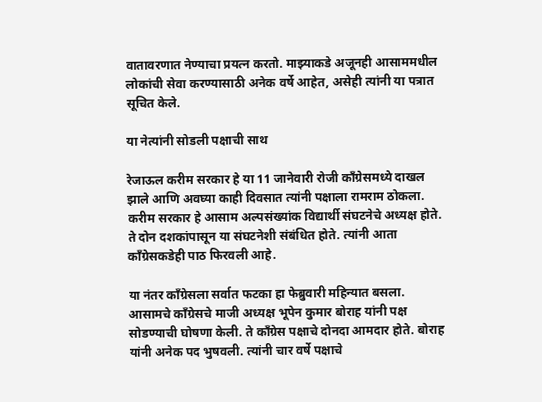वातावरणात नेण्याचा प्रयत्न करतो. माझ्याकडे अजूनही आसाममधील लोकांची सेवा करण्यासाठी अनेक वर्षे आहेत, असेही त्यांनी या पत्रात सूचित केले.

या नेत्यांनी सोडली पक्षाची साथ

रेजाऊल करीम सरकार हे या 11 जानेवारी रोजी काँग्रेसमध्ये दाखल झाले आणि अवघ्या काही दिवसात त्यांनी पक्षाला रामराम ठोकला. करीम सरकार हे आसाम अल्पसंख्यांक विद्यार्थी संघटनेचे अध्यक्ष होते. ते दोन दशकांपासून या संघटनेशी संबंधित होते. त्यांनी आता काँग्रेसकडेही पाठ फिरवली आहे.

या नंतर काँग्रेसला सर्वात फटका हा फेब्रुवारी महिन्यात बसला. आसामचे काँग्रेसचे माजी अध्यक्ष भूपेन कुमार बोराह यांनी पक्ष सोडण्याची घोषणा केली. ते काँग्रेस पक्षाचे दोनदा आमदार होते. बोराह यांनी अनेक पद भुषवली. त्यांनी चार वर्षे पक्षाचे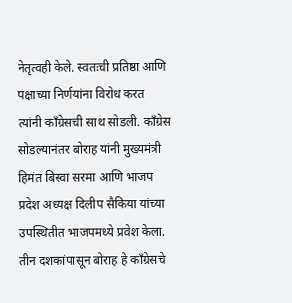नेतृत्वही केले. स्वतःची प्रतिष्ठा आणि पक्षाच्या निर्णयांना विरोध करत त्यांनी काँग्रेसची साथ सोडली. काँग्रेस सोडल्यानंतर बोराह यांनी मुख्यमंत्री हिमंत बिस्वा सरमा आणि भाजप प्रदेश अध्यक्ष दिलीप सैकिया यांच्या उपस्थितीत भाजपमध्ये प्रवेश केला. तीन दशकांपासून बोराह हे काँग्रेसचे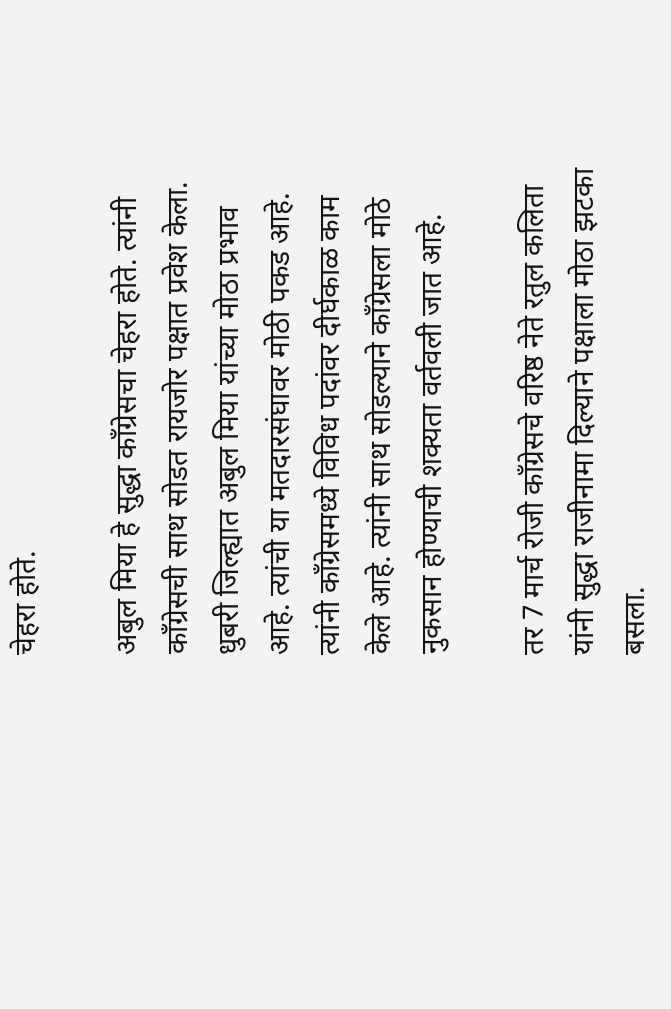चेहरा होते.

अबुल मिया हे सुद्धा काँग्रेसचा चेहरा होते. त्यांनी काँग्रेसची साथ सोडत रायजोर पक्षात प्रवेश केला. धुबरी जिल्ह्यात अबुल मिया यांच्या मोठा प्रभाव आहे. त्यांची या मतदारसंघावर मोठी पकड आहे. त्यांनी काँग्रेसमध्ये विविध पदांवर दीर्घकाळ काम केले आहे. त्यांनी साथ सोडल्याने काँग्रेसला मोठे नुकसान होण्याची शक्यता वर्तवली जात आहे.

तर 7 मार्च रोजी काँग्रेसचे वरिष्ठ नेते रतुल कलिता यांनी सुद्धा राजीनामा दिल्याने पक्षाला मोठा झटका बसला.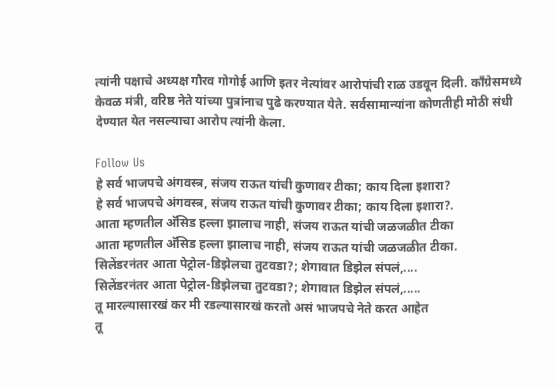त्यांनी पक्षाचे अध्यक्ष गौरव गोगोई आणि इतर नेत्यांवर आरोपांची राळ उडवून दिली. काँग्रेसमध्ये केवळ मंत्री, वरिष्ठ नेते यांच्या पुत्रांनाच पुढे करण्यात येते. सर्वसामान्यांना कोणतीही मोठी संधी देण्यात येत नसल्याचा आरोप त्यांनी केला.

Follow Us
हे सर्व भाजपचे अंगवस्त्र, संजय राऊत यांची कुणावर टीका; काय दिला इशारा?
हे सर्व भाजपचे अंगवस्त्र, संजय राऊत यांची कुणावर टीका; काय दिला इशारा?.
आता म्हणतील अ‍ॅसिड हल्ला झालाच नाही, संजय राऊत यांची जळजळीत टीका
आता म्हणतील अ‍ॅसिड हल्ला झालाच नाही, संजय राऊत यांची जळजळीत टीका.
सिलेंडरनंतर आता पेट्रोल-डिझेलचा तुटवडा?; शेगावात डिझेल संपलं,....
सिलेंडरनंतर आता पेट्रोल-डिझेलचा तुटवडा?; शेगावात डिझेल संपलं,.....
तू मारल्यासारखं कर मी रडल्यासारखं करतो असं भाजपचे नेते करत आहेत
तू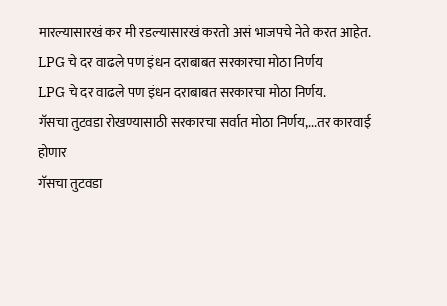मारल्यासारखं कर मी रडल्यासारखं करतो असं भाजपचे नेते करत आहेत.
LPG चे दर वाढले पण इंधन दराबाबत सरकारचा मोठा निर्णय
LPG चे दर वाढले पण इंधन दराबाबत सरकारचा मोठा निर्णय.
गॅसचा तुटवडा रोखण्यासाठी सरकारचा सर्वात मोठा निर्णय,...तर कारवाई होणार
गॅसचा तुटवडा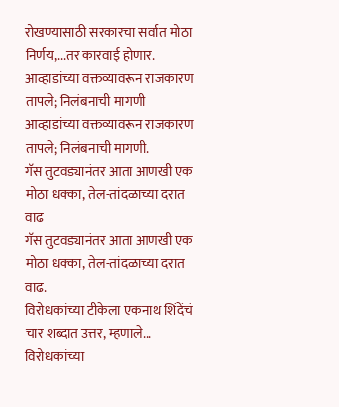रोखण्यासाठी सरकारचा सर्वात मोठा निर्णय,...तर कारवाई होणार.
आव्हाडांच्या वक्तव्यावरून राजकारण तापले; निलंबनाची मागणी
आव्हाडांच्या वक्तव्यावरून राजकारण तापले; निलंबनाची मागणी.
गॅस तुटवड्यानंतर आता आणखी एक मोठा धक्का, तेल-तांदळाच्या दरात वाढ
गॅस तुटवड्यानंतर आता आणखी एक मोठा धक्का, तेल-तांदळाच्या दरात वाढ.
विरोधकांच्या टीकेला एकनाथ शिंदेंचं चार शब्दात उत्तर, म्हणाले...
विरोधकांच्या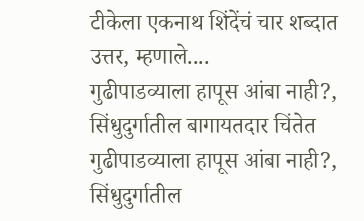टीकेला एकनाथ शिंदेंचं चार शब्दात उत्तर, म्हणाले....
गुढीपाडव्याला हापूस आंबा नाही?, सिंधुदुर्गातील बागायतदार चिंतेत
गुढीपाडव्याला हापूस आंबा नाही?, सिंधुदुर्गातील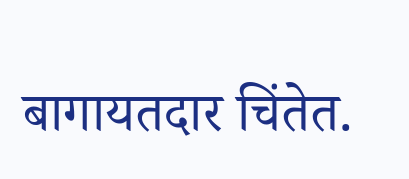बागायतदार चिंतेत.